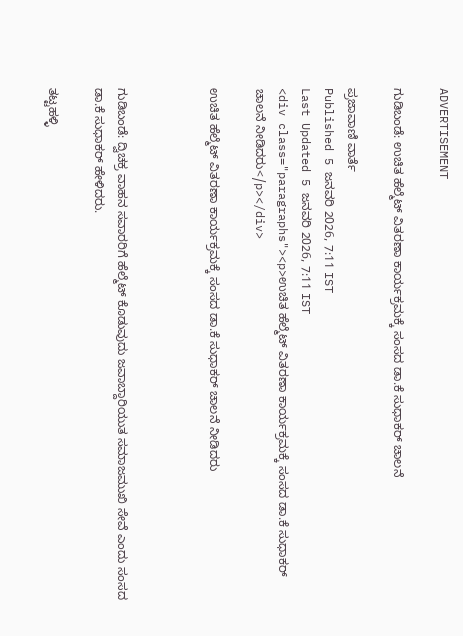ADVERTISEMENT

ಗುಡಿಬಂಡೆ: ಉಚಿತ ಹೆಲ್ಮೆಟ್ ವಿತರಣಾ ಕಾರ್ಯಕ್ರಮಕ್ಕೆ ಸಂಸದ ಡಾ.ಕೆ ಸುಧಾಕರ್ ಚಾಲನೆ

ಪ್ರಜಾವಾಣಿ ವಾರ್ತೆ
Published 5 ಜನವರಿ 2026, 7:11 IST
Last Updated 5 ಜನವರಿ 2026, 7:11 IST
<div class="paragraphs"><p>ಉಚಿತ ಹೆಲ್ಮೆಟ್ ವಿತರಣಾ ಕಾರ್ಯಕ್ರಮಕ್ಕೆ ಸಂಸದ ಡಾ.ಕೆ ಸುಧಾಕರ್ ಚಾಲನೆ ನೀಡಿದರು</p></div>

ಉಚಿತ ಹೆಲ್ಮೆಟ್ ವಿತರಣಾ ಕಾರ್ಯಕ್ರಮಕ್ಕೆ ಸಂಸದ ಡಾ.ಕೆ ಸುಧಾಕರ್ ಚಾಲನೆ ನೀಡಿದರು



ಗುಡಿಬಂಡೆ: ದ್ವಿಚಕ್ರ ವಾಹನ ಸವಾರರಿಗೆ ಹೆಲ್ಮೆಟ್ ಕೊಡುವುದು ಜವಾಬ್ದಾರಿಯುತ ಸಮಾಜಮುಖಿ ಸೇವೆ ಎಂದು ಸಂಸದ ಡಾ.ಕೆ ಸುಧಾಕರ್ ಹೇಳಿದರು.

ತಟ್ಟಹಳ್ಳಿ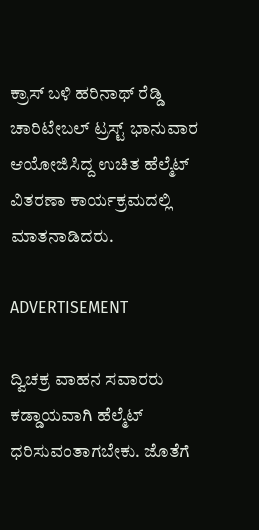ಕ್ರಾಸ್‌ ಬಳಿ ಹರಿನಾಥ್ ರೆಡ್ಡಿ ಚಾರಿಟೇಬಲ್ ಟ್ರಸ್ಟ್ ಭಾನುವಾರ ಆಯೋಜಿಸಿದ್ದ ಉಚಿತ ಹೆಲ್ಮೆಟ್ ವಿತರಣಾ ಕಾರ್ಯಕ್ರಮದಲ್ಲಿ ಮಾತನಾಡಿದರು.

ADVERTISEMENT

ದ್ವಿಚಕ್ರ ವಾಹನ ಸವಾರರು ಕಡ್ಡಾಯವಾಗಿ ಹೆಲ್ಮೆಟ್ ಧರಿಸುವಂತಾಗಬೇಕು. ಜೊತೆಗೆ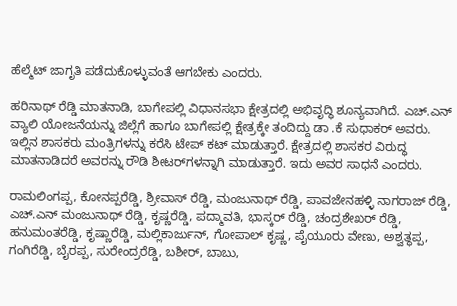ಹೆಲ್ಮೆಟ್ ಜಾಗೃತಿ ಪಡೆದುಕೊಳ್ಳುವಂತೆ ಆಗಬೇಕು ಎಂದರು.

ಹರಿನಾಥ್ ರೆಡ್ಡಿ ಮಾತನಾಡಿ, ಬಾಗೇಪಲ್ಲಿ ವಿಧಾನಸಭಾ ಕ್ಷೇತ್ರದಲ್ಲಿ ಅಭಿವೃದ್ಧಿ ಶೂನ್ಯವಾಗಿದೆ. ಎಚ್.ಎನ್ ವ್ಯಾಲಿ ಯೋಜನೆಯನ್ನು ಜಿಲ್ಲೆಗೆ ಹಾಗೂ ಬಾಗೇಪಲ್ಲಿ ಕ್ಷೇತ್ರಕ್ಕೇ ತಂದಿದ್ದು ಡಾ .ಕೆ ಸುಧಾಕರ್ ಅವರು. ಇಲ್ಲಿನ ಶಾಸಕರು ಮಂತ್ರಿಗಳನ್ನು ಕರೆಸಿ ಟೇಪ್ ಕಟ್ ಮಾಡುತ್ತಾರೆ. ಕ್ಷೇತ್ರದಲ್ಲಿ ಶಾಸಕರ ವಿರುದ್ಧ ಮಾತನಾಡಿದರೆ ಅವರನ್ನು ರೌಡಿ ಶೀಟರ್‌ಗಳನ್ನಾಗಿ ಮಾಡುತ್ತಾರೆ. ಇದು ಅವರ ಸಾಧನೆ ಎಂದರು.

ರಾಮಲಿಂಗಪ್ಪ, ಕೋನಪ್ಪರೆಡ್ಡಿ, ಶ್ರೀವಾಸ್ ರೆಡ್ಡಿ, ಮಂಜುನಾಥ್ ರೆಡ್ಡಿ, ಪಾವಜೇನಹಳ್ಳಿ ನಾಗರಾಜ್ ರೆಡ್ಡಿ, ಎಚ್.ಎನ್ ಮಂಜುನಾಥ್ ರೆಡ್ಡಿ, ಕೃಷ್ಣರೆಡ್ಡಿ, ಪದ್ಮಾವತಿ, ಭಾಸ್ಕರ್ ರೆಡ್ಡಿ, ಚಂದ್ರಶೇಖರ್ ರೆಡ್ಡಿ, ಹನುಮಂತರೆಡ್ಡಿ, ಕೃಷ್ಣಾರೆಡ್ಡಿ, ಮಲ್ಲಿಕಾರ್ಜುನ್, ಗೋಪಾಲ್ ಕೃಷ್ಣ, ಪೈಯೂರು ವೇಣು, ಅಶ್ವತ್ಥಪ್ಪ, ಗಂಗಿರೆಡ್ಡಿ, ಬೈರಪ್ಪ, ಸುರೇಂದ್ರರೆಡ್ಡಿ, ಬಶೀರ್, ಬಾಬು,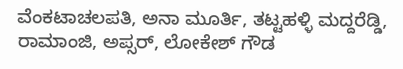ವೆಂಕಟಾಚಲಪತಿ, ಅನಾ ಮೂರ್ತಿ, ತಟ್ಟಹಳ್ಳಿ ಮದ್ದರೆಡ್ಡಿ, ರಾಮಾಂಜಿ, ಅಪ್ಸರ್, ಲೋಕೇಶ್ ಗೌಡ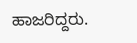ಹಾಜರಿದ್ದರು.